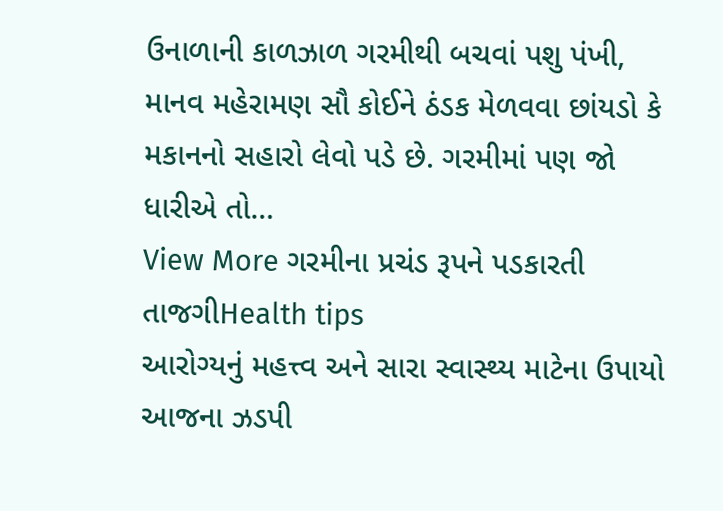ઉનાળાની કાળઝાળ ગરમીથી બચવાં પશુ પંખી, માનવ મહેરામણ સૌ કોઈને ઠંડક મેળવવા છાંયડો કે મકાનનો સહારો લેવો પડે છે. ગરમીમાં પણ જો ધારીએ તો…
View More ગરમીના પ્રચંડ રૂપને પડકારતી તાજગીHealth tips
આરોગ્યનું મહત્ત્વ અને સારા સ્વાસ્થ્ય માટેના ઉપાયો
આજના ઝડપી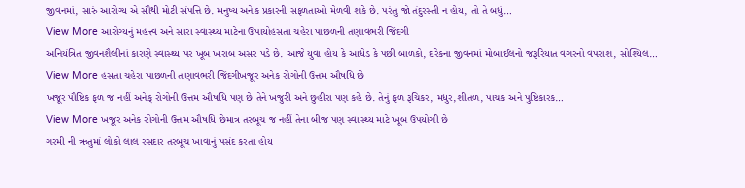જીવનમાં, સારું આરોગ્ય એ સૌથી મોટી સંપત્તિ છે. મનુષ્ય અનેક પ્રકારની સફળતાઓ મેળવી શકે છે. પરંતુ જો તંદુરસ્તી ન હોય, તો તે બધું…
View More આરોગ્યનું મહત્ત્વ અને સારા સ્વાસ્થ્ય માટેના ઉપાયોહસતા ચહેરા પાછળની તણાવભરી જિંદગી
અનિયંત્રિત જીવનશૈલીનાં કારણે સ્વાસ્થ્ય પર ખૂબ ખરાબ અસર પડે છે. આજે યુવા હોય કે આધેડ કે પછી બાળકો, દરેકના જીવનમાં મોબાઈલનો જરૂરિયાત વગરનો વપરાશ, સોશ્યિલ…
View More હસતા ચહેરા પાછળની તણાવભરી જિંદગીખજૂર અનેક રોગોની ઉત્તમ ઔષધિ છે
ખજૂર પૌષ્ટિક ફળ જ નહીં અનેક્ રોગોની ઉત્તમ ઔષધિ પણ છે તેને ખજુરી અને છુહીરા પણ કહે છે. તેનું ફળ રૂચિકર, મધુર,શીતળ, પાચક અને પુષ્ટિકારક…
View More ખજૂર અનેક રોગોની ઉત્તમ ઔષધિ છેમાત્ર તરબૂચ જ નહીં તેના બીજ પણ સ્વાસ્થ્ય માટે ખૂબ ઉપયોગી છે
ગરમી ની ઋતુમાં લોકો લાલ રસદાર તરબૂચ ખાવાનું પસંદ કરતા હોય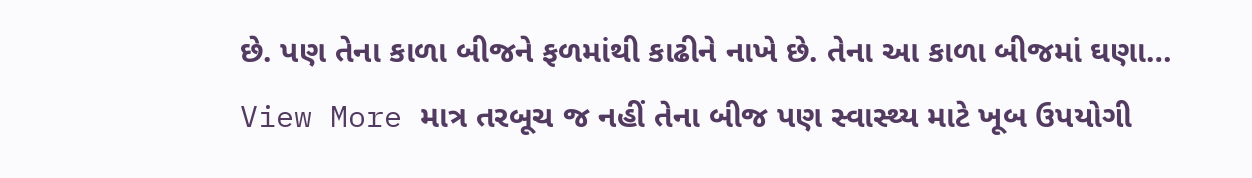છે. પણ તેના કાળા બીજને ફળમાંથી કાઢીને નાખે છે. તેના આ કાળા બીજમાં ઘણા…
View More માત્ર તરબૂચ જ નહીં તેના બીજ પણ સ્વાસ્થ્ય માટે ખૂબ ઉપયોગી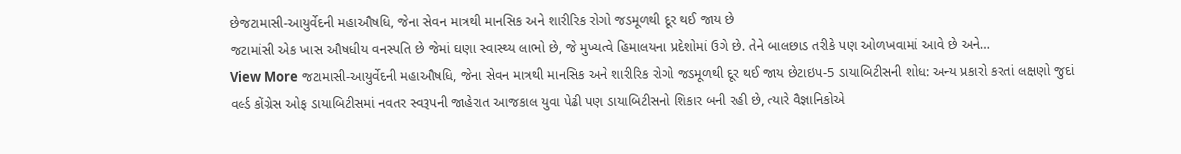છેજટામાસી-આયુર્વેદની મહાઔષધિ, જેના સેવન માત્રથી માનસિક અને શારીરિક રોગો જડમૂળથી દૂર થઈ જાય છે
જટામાંસી એક ખાસ ઔષધીય વનસ્પતિ છે જેમાં ઘણા સ્વાસ્થ્ય લાભો છે, જે મુખ્યત્વે હિમાલયના પ્રદેશોમાં ઉગે છે. તેને બાલછાડ તરીકે પણ ઓળખવામાં આવે છે અને…
View More જટામાસી-આયુર્વેદની મહાઔષધિ, જેના સેવન માત્રથી માનસિક અને શારીરિક રોગો જડમૂળથી દૂર થઈ જાય છેટાઇપ-5 ડાયાબિટીસની શોધ: અન્ય પ્રકારો કરતાં લક્ષણો જુદાં
વર્લ્ડ કોંગ્રેસ ઓફ ડાયાબિટીસમાં નવતર સ્વરૂપની જાહેરાત આજકાલ યુવા પેઢી પણ ડાયાબિટીસનો શિકાર બની રહી છે, ત્યારે વૈજ્ઞાનિકોએ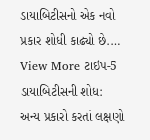ડાયાબિટીસનો એક નવો પ્રકાર શોધી કાઢ્યો છે.…
View More ટાઇપ-5 ડાયાબિટીસની શોધ: અન્ય પ્રકારો કરતાં લક્ષણો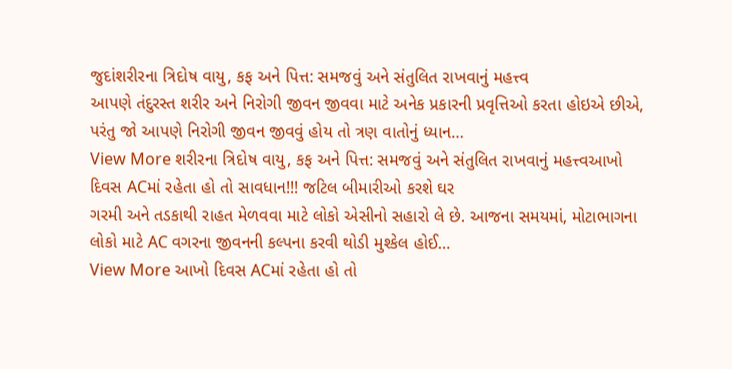જુદાંશરીરના ત્રિદોષ વાયુ, કફ અને પિત્ત: સમજવું અને સંતુલિત રાખવાનું મહત્ત્વ
આપણે તંદુરસ્ત શરીર અને નિરોગી જીવન જીવવા માટે અનેક પ્રકારની પ્રવૃત્તિઓ કરતા હોઇએ છીએ, પરંતુ જો આપણે નિરોગી જીવન જીવવું હોય તો ત્રણ વાતોનું ધ્યાન…
View More શરીરના ત્રિદોષ વાયુ, કફ અને પિત્ત: સમજવું અને સંતુલિત રાખવાનું મહત્ત્વઆખો દિવસ ACમાં રહેતા હો તો સાવધાન!!! જટિલ બીમારીઓ કરશે ઘર
ગરમી અને તડકાથી રાહત મેળવવા માટે લોકો એસીનો સહારો લે છે. આજના સમયમાં, મોટાભાગના લોકો માટે AC વગરના જીવનની કલ્પના કરવી થોડી મુશ્કેલ હોઈ…
View More આખો દિવસ ACમાં રહેતા હો તો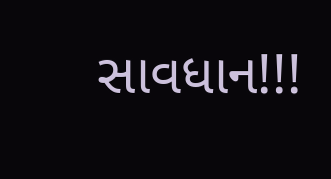સાવધાન!!!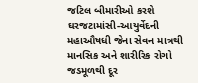જટિલ બીમારીઓ કરશે ઘરજટામાંસી-આયુર્વેદની મહાઔષધી જેના સેવન માત્રથી માનસિક અને શારીરિક રોગો જડમૂળથી દૂર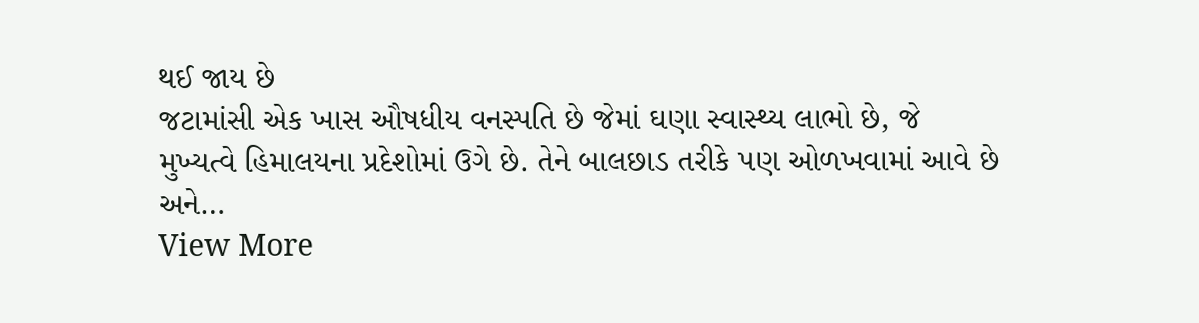થઈ જાય છે
જટામાંસી એક ખાસ ઔષધીય વનસ્પતિ છે જેમાં ઘણા સ્વાસ્થ્ય લાભો છે, જે મુખ્યત્વે હિમાલયના પ્રદેશોમાં ઉગે છે. તેને બાલછાડ તરીકે પણ ઓળખવામાં આવે છે અને…
View More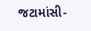જટામાંસી-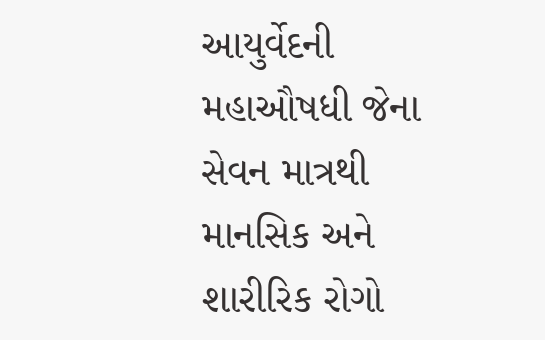આયુર્વેદની મહાઔષધી જેના સેવન માત્રથી માનસિક અને શારીરિક રોગો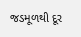જડમૂળથી દૂર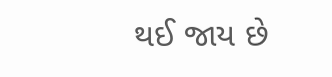થઈ જાય છે